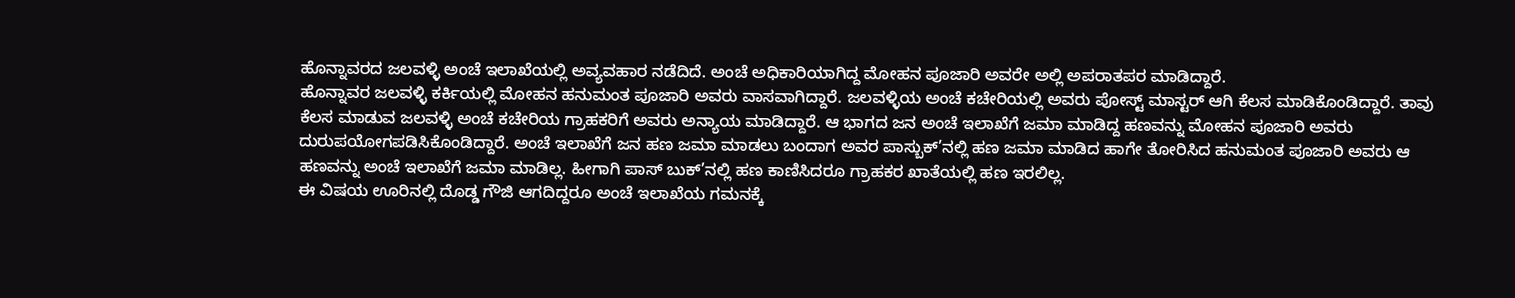ಹೊನ್ನಾವರದ ಜಲವಳ್ಳಿ ಅಂಚೆ ಇಲಾಖೆಯಲ್ಲಿ ಅವ್ಯವಹಾರ ನಡೆದಿದೆ. ಅಂಚೆ ಅಧಿಕಾರಿಯಾಗಿದ್ದ ಮೋಹನ ಪೂಜಾರಿ ಅವರೇ ಅಲ್ಲಿ ಅಪರಾತಪರ ಮಾಡಿದ್ದಾರೆ.
ಹೊನ್ನಾವರ ಜಲವಳ್ಳಿ ಕರ್ಕಿಯಲ್ಲಿ ಮೋಹನ ಹನುಮಂತ ಪೂಜಾರಿ ಅವರು ವಾಸವಾಗಿದ್ದಾರೆ. ಜಲವಳ್ಳಿಯ ಅಂಚೆ ಕಚೇರಿಯಲ್ಲಿ ಅವರು ಪೋಸ್ಟ್ ಮಾಸ್ಟರ್ ಆಗಿ ಕೆಲಸ ಮಾಡಿಕೊಂಡಿದ್ದಾರೆ. ತಾವು ಕೆಲಸ ಮಾಡುವ ಜಲವಳ್ಳಿ ಅಂಚೆ ಕಚೇರಿಯ ಗ್ರಾಹಕರಿಗೆ ಅವರು ಅನ್ಯಾಯ ಮಾಡಿದ್ದಾರೆ. ಆ ಭಾಗದ ಜನ ಅಂಚೆ ಇಲಾಖೆಗೆ ಜಮಾ ಮಾಡಿದ್ದ ಹಣವನ್ನು ಮೋಹನ ಪೂಜಾರಿ ಅವರು ದುರುಪಯೋಗಪಡಿಸಿಕೊಂಡಿದ್ದಾರೆ. ಅಂಚೆ ಇಲಾಖೆಗೆ ಜನ ಹಣ ಜಮಾ ಮಾಡಲು ಬಂದಾಗ ಅವರ ಪಾಸ್ಬುಕ್’ನಲ್ಲಿ ಹಣ ಜಮಾ ಮಾಡಿದ ಹಾಗೇ ತೋರಿಸಿದ ಹನುಮಂತ ಪೂಜಾರಿ ಅವರು ಆ ಹಣವನ್ನು ಅಂಚೆ ಇಲಾಖೆಗೆ ಜಮಾ ಮಾಡಿಲ್ಲ. ಹೀಗಾಗಿ ಪಾಸ್ ಬುಕ್’ನಲ್ಲಿ ಹಣ ಕಾಣಿಸಿದರೂ ಗ್ರಾಹಕರ ಖಾತೆಯಲ್ಲಿ ಹಣ ಇರಲಿಲ್ಲ.
ಈ ವಿಷಯ ಊರಿನಲ್ಲಿ ದೊಡ್ಡ ಗೌಜಿ ಆಗದಿದ್ದರೂ ಅಂಚೆ ಇಲಾಖೆಯ ಗಮನಕ್ಕೆ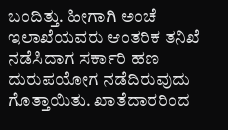ಬಂದಿತ್ತು. ಹೀಗಾಗಿ ಅಂಚೆ ಇಲಾಖೆಯವರು ಆಂತರಿಕ ತನಿಖೆ ನಡೆಸಿದಾಗ ಸರ್ಕಾರಿ ಹಣ ದುರುಪಯೋಗ ನಡೆದಿರುವುದು ಗೊತ್ತಾಯಿತು. ಖಾತೆದಾರರಿಂದ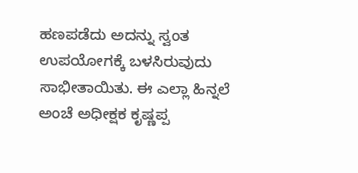ಹಣಪಡೆದು ಅದನ್ನು ಸ್ವಂತ ಉಪಯೋಗಕ್ಕೆ ಬಳಸಿರುವುದು ಸಾಭೀತಾಯಿತು. ಈ ಎಲ್ಲಾ ಹಿನ್ನಲೆ ಅಂಚೆ ಅಧೀಕ್ಷಕ ಕೃಷ್ಣಪ್ಪ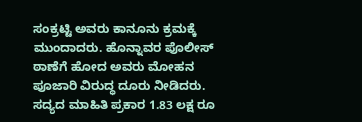ಸಂಕ್ರಟ್ಟಿ ಅವರು ಕಾನೂನು ಕ್ರಮಕ್ಕೆ ಮುಂದಾದರು. ಹೊನ್ನಾವರ ಪೊಲೀಸ್ ಠಾಣೆಗೆ ಹೋದ ಅವರು ಮೋಹನ ಪೂಜಾರಿ ವಿರುದ್ಧ ದೂರು ನೀಡಿದರು.
ಸದ್ಯದ ಮಾಹಿತಿ ಪ್ರಕಾರ 1.83 ಲಕ್ಷ ರೂ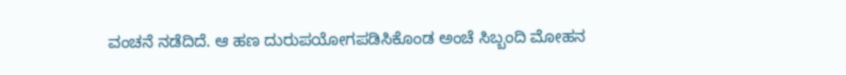ವಂಚನೆ ನಡೆದಿದೆ. ಆ ಹಣ ದುರುಪಯೋಗಪಡಿಸಿಕೊಂಡ ಅಂಚೆ ಸಿಬ್ಬಂದಿ ಮೋಹನ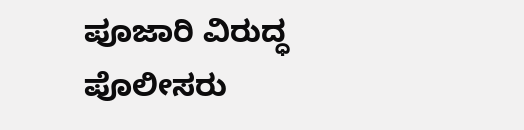ಪೂಜಾರಿ ವಿರುದ್ಧ ಪೊಲೀಸರು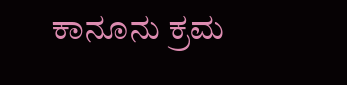ಕಾನೂನು ಕ್ರಮ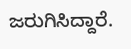ಜರುಗಿಸಿದ್ದಾರೆ.